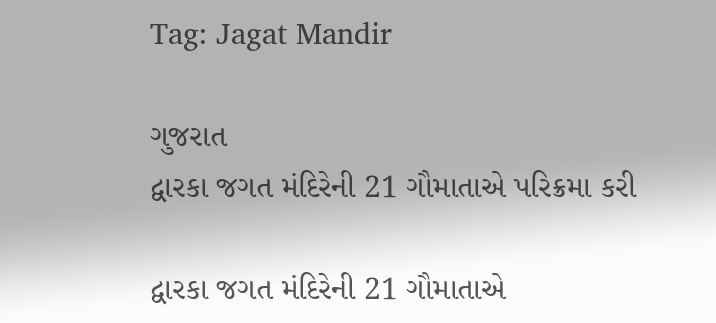Tag: Jagat Mandir

ગુજરાત
દ્વારકા જગત મંદિરેની 21 ગૌમાતાએ પરિક્રમા કરી

દ્વારકા જગત મંદિરેની 21 ગૌમાતાએ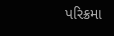પરિક્રમા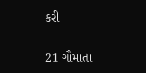કરી

21 ગૌમાતા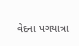વેદના પગયાત્રા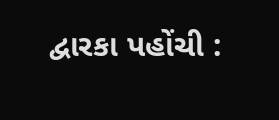દ્વારકા પહોંચી :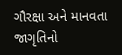ગૌરક્ષા અને માનવતા જાગૃતિનો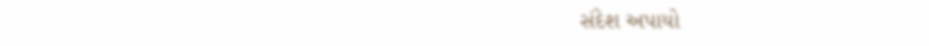સંદેશ અપાયો